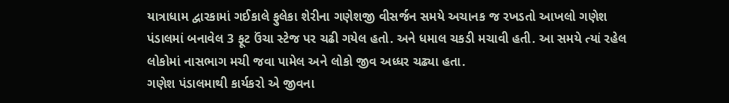યાત્રાધામ દ્વારકામાં ગઈકાલે ફુલેકા શેરીના ગણેશજી વીસર્જન સમયે અચાનક જ રખડતો આખલો ગણેશ પંડાલમાં બનાવેલ 3 ફૂટ ઉંચા સ્ટેજ પર ચઢી ગયેલ હતો. અને ધમાલ ચકડી મચાવી હતી. આ સમયે ત્યાં રહેલ લોકોમાં નાસભાગ મચી જવા પામેલ અને લોકો જીવ અધ્ધર ચઢ્યા હતા.
ગણેશ પંડાલમાથી કાર્યકરો એ જીવના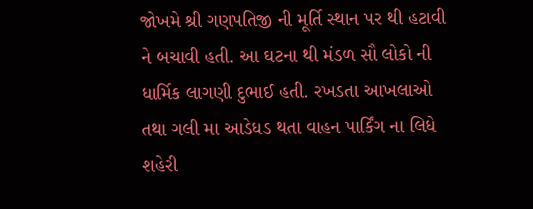જોખમે શ્રી ગણપતિજી ની મૂર્તિ સ્થાન પર થી હટાવી ને બચાવી હતી. આ ઘટના થી મંડળ સૌ લોકો ની ધાર્મિક લાગણી દુભાઈ હતી. રખડતા આખલાઓ તથા ગલી મા આડેધડ થતા વાહન પાર્કિંગ ના લિધે શહેરી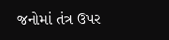જનોમાં તંત્ર ઉપર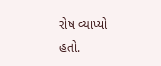રોષ વ્યાપ્યો હતો.